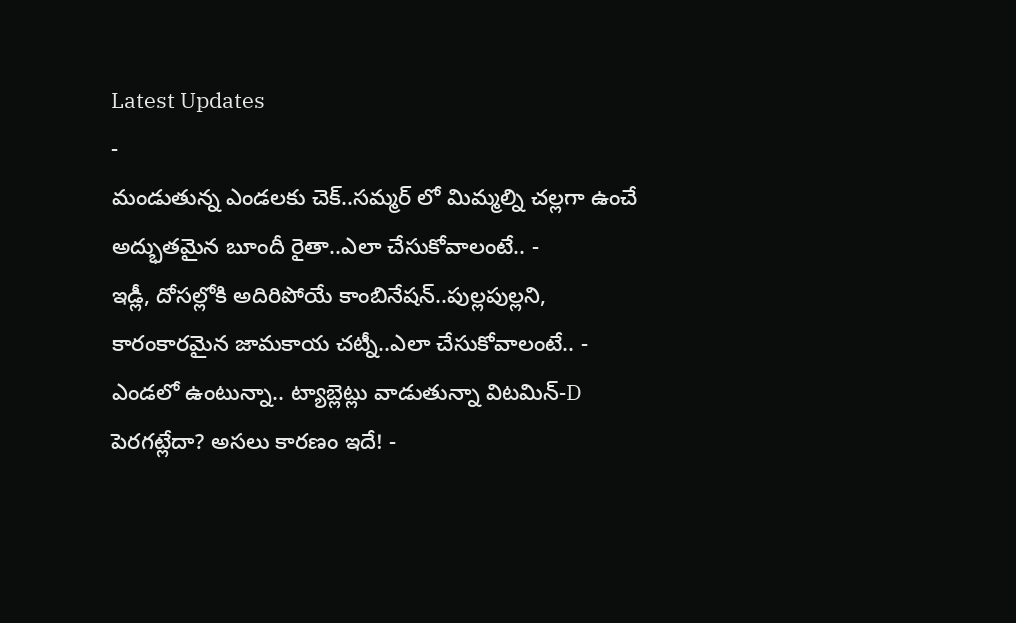Latest Updates
-
మండుతున్న ఎండలకు చెక్..సమ్మర్ లో మిమ్మల్ని చల్లగా ఉంచే అద్భుతమైన బూందీ రైతా..ఎలా చేసుకోవాలంటే.. -
ఇడ్లీ, దోసల్లోకి అదిరిపోయే కాంబినేషన్..పుల్లపుల్లని, కారంకారమైన జామకాయ చట్నీ..ఎలా చేసుకోవాలంటే.. -
ఎండలో ఉంటున్నా.. ట్యాబ్లెట్లు వాడుతున్నా విటమిన్-D పెరగట్లేదా? అసలు కారణం ఇదే! -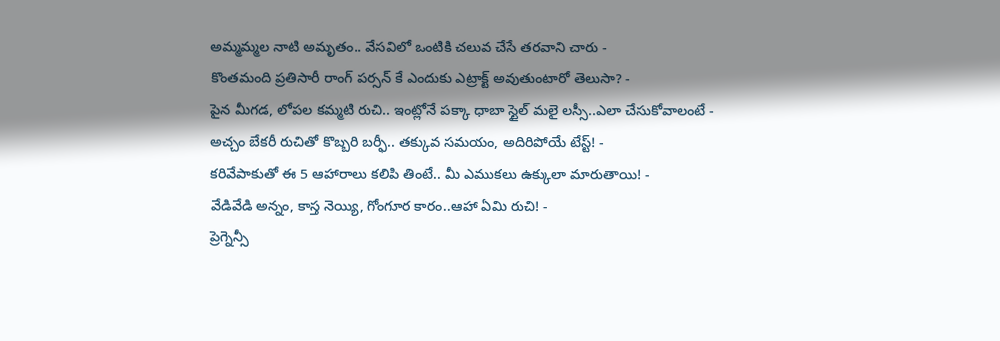అమ్మమ్మల నాటి అమృతం.. వేసవిలో ఒంటికి చలువ చేసే తరవాని చారు -
కొంతమంది ప్రతిసారీ రాంగ్ పర్సన్ కే ఎందుకు ఎట్రాక్ట్ అవుతుంటారో తెలుసా? -
పైన మీగడ, లోపల కమ్మటి రుచి.. ఇంట్లోనే పక్కా ధాబా స్టైల్ మలై లస్సీ..ఎలా చేసుకోవాలంటే -
అచ్చం బేకరీ రుచితో కొబ్బరి బర్ఫీ.. తక్కువ సమయం, అదిరిపోయే టేస్ట్! -
కరివేపాకుతో ఈ 5 ఆహారాలు కలిపి తింటే.. మీ ఎముకలు ఉక్కులా మారుతాయి! -
వేడివేడి అన్నం, కాస్త నెయ్యి, గోంగూర కారం..ఆహా ఏమి రుచి! -
ప్రెగ్నెన్సీ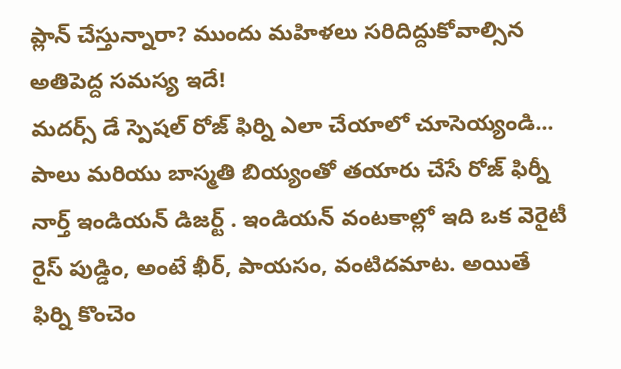ప్లాన్ చేస్తున్నారా? ముందు మహిళలు సరిదిద్దుకోవాల్సిన అతిపెద్ద సమస్య ఇదే!
మదర్స్ డే స్పెషల్ రోజ్ ఫిర్ని ఎలా చేయాలో చూసెయ్యండి...
పాలు మరియు బాస్మతి బియ్యంతో తయారు చేసే రోజ్ ఫిర్నీ నార్త్ ఇండియన్ డిజర్ట్ . ఇండియన్ వంటకాల్లో ఇది ఒక వెరైటీ రైస్ పుడ్డిం, అంటే ఖీర్, పాయసం, వంటిదమాట. అయితే ఫిర్ని కొంచెం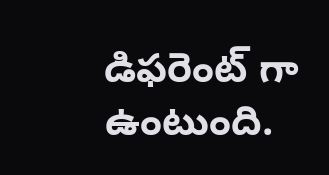డిఫరెంట్ గా ఉంటుంది.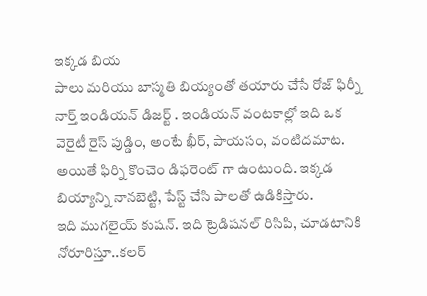ఇక్కడ బియ
పాలు మరియు బాస్మతి బియ్యంతో తయారు చేసే రోజ్ ఫిర్నీ నార్త్ ఇండియన్ డిజర్ట్ . ఇండియన్ వంటకాల్లో ఇది ఒక వెరైటీ రైస్ పుడ్డిం, అంటే ఖీర్, పాయసం, వంటిదమాట. అయితే ఫిర్ని కొంచెం డిఫరెంట్ గా ఉంటుంది. ఇక్కడ బియ్యాన్ని నానబెట్టి, పేస్ట్ చేసి పాలతో ఉడికిస్తారు.
ఇది ముగలైయ్ కుషన్. ఇది ట్రెడిషనల్ రిసిపి, చూడటానికి నోరూరిస్తూ..కలర్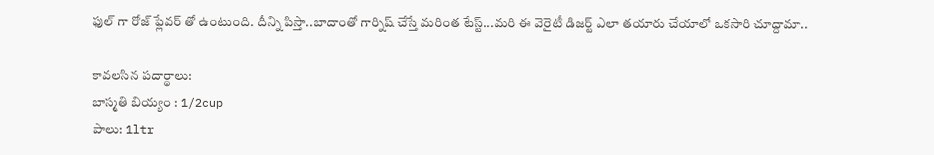ఫుల్ గా రోజ్ ఫ్లేవర్ తో ఉంటుంది. దీన్ని పిస్తా..బాదాంతో గార్నిష్ చేస్తే మరింత టేస్ట్...మరి ఈ వెరైటీ డిజర్ట్ ఎలా తయారు చేయాలో ఒకసారి చూద్దామా..

కావలసిన పదార్థాలు:
బాస్మతి బియ్యం : 1/2cup
పాలు: 1ltr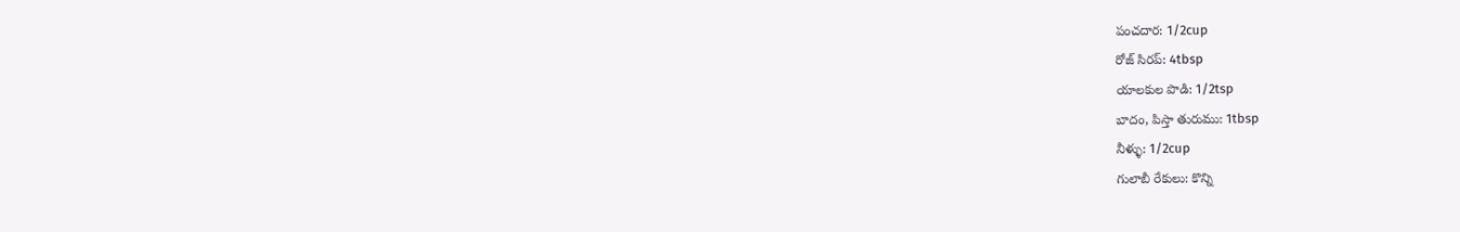పంచదార: 1/2cup
రోజ్ సిరప్: 4tbsp
యాలకుల పొడి: 1/2tsp
బాదం, పిస్తా తురుము: 1tbsp
నీళ్ళు: 1/2cup
గులాబీ రేకులు: కొన్ని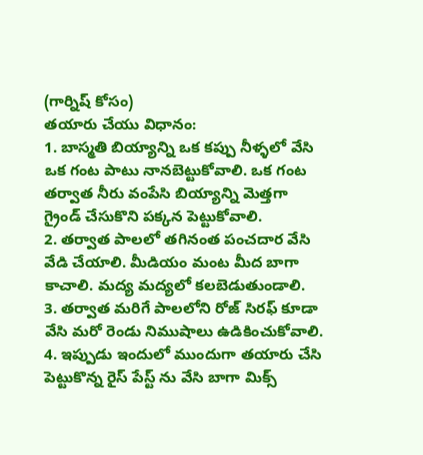(గార్నిష్ కోసం)
తయారు చేయు విధానం:
1. బాస్మతి బియ్యాన్ని ఒక కప్పు నీళ్ళలో వేసి ఒక గంట పాటు నానబెట్టుకోవాలి. ఒక గంట తర్వాత నీరు వంపేసి బియ్యాన్ని మెత్తగా గ్రైండ్ చేసుకొని పక్కన పెట్టుకోవాలి.
2. తర్వాత పాలలో తగినంత పంచదార వేసి వేడి చేయాలి. మీడియం మంట మీద బాగా కాచాలి. మద్య మద్యలో కలబెడుతుండాలి.
3. తర్వాత మరిగే పాలలోని రోజ్ సిరఫ్ కూడా వేసి మరో రెండు నిముషాలు ఉడికించుకోవాలి.
4. ఇప్పుడు ఇందులో ముందుగా తయారు చేసి పెట్టుకొన్న రైస్ పేస్ట్ ను వేసి బాగా మిక్స్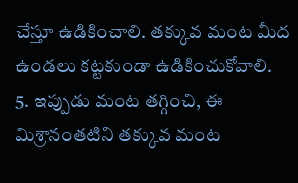చేస్తూ ఉడికించాలి. తక్కువ మంట మీద ఉండలు కట్టకుండా ఉడికించుకోవాలి.
5. ఇప్పుడు మంట తగ్గించి, ఈ మిశ్రానంతటిని తక్కువ మంట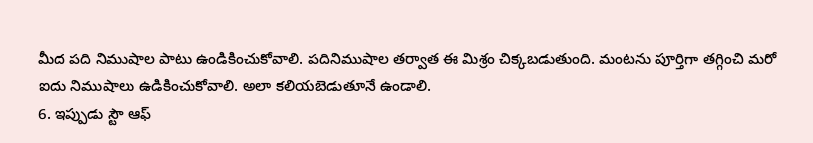మీద పది నిముషాల పాటు ఉండికించుకోవాలి. పదినిముషాల తర్వాత ఈ మిశ్రం చిక్కబడుతుంది. మంటను పూర్తిగా తగ్గించి మరో ఐదు నిముషాలు ఉడికించుకోవాలి. అలా కలియబెడుతూనే ఉండాలి.
6. ఇప్పుడు స్టౌ ఆఫ్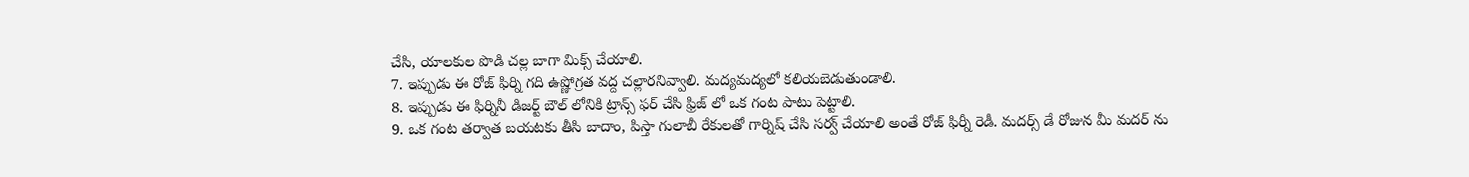చేసి, యాలకుల పొడి చల్ల బాగా మిక్స్ చేయాలి.
7. ఇప్పుడు ఈ రోజ్ ఫిర్ని గది ఉష్ణోగ్రత వద్ద చల్లారనివ్వాలి. మద్యమద్యలో కలియబెడుతుండాలి.
8. ఇప్పుడు ఈ ఫిర్నినీ డిజర్ట్ బౌల్ లోనికి ట్రాన్స్ ఫర్ చేసి ఫ్రిజ్ లో ఒక గంట పాటు పెట్టాలి.
9. ఒక గంట తర్వాత బయటకు తీసి బాదాం, పిస్తా గులాబీ రేకులతో గార్నిష్ చేసి సర్వ్ చేయాలి అంతే రోజ్ ఫిర్నీ రెడీ. మదర్స్ డే రోజున మీ మదర్ ను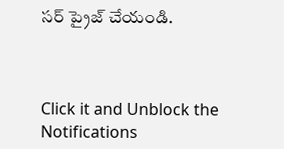సర్ ప్రైజ్ చేయండి.



Click it and Unblock the Notifications